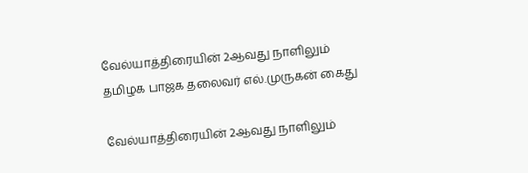வேல்யாத்திரையின் 2ஆவது நாளிலும் தமிழக பாஜக தலைவர் எல்.முருகன் கைது

வேல்யாத்திரையின் 2ஆவது நாளிலும்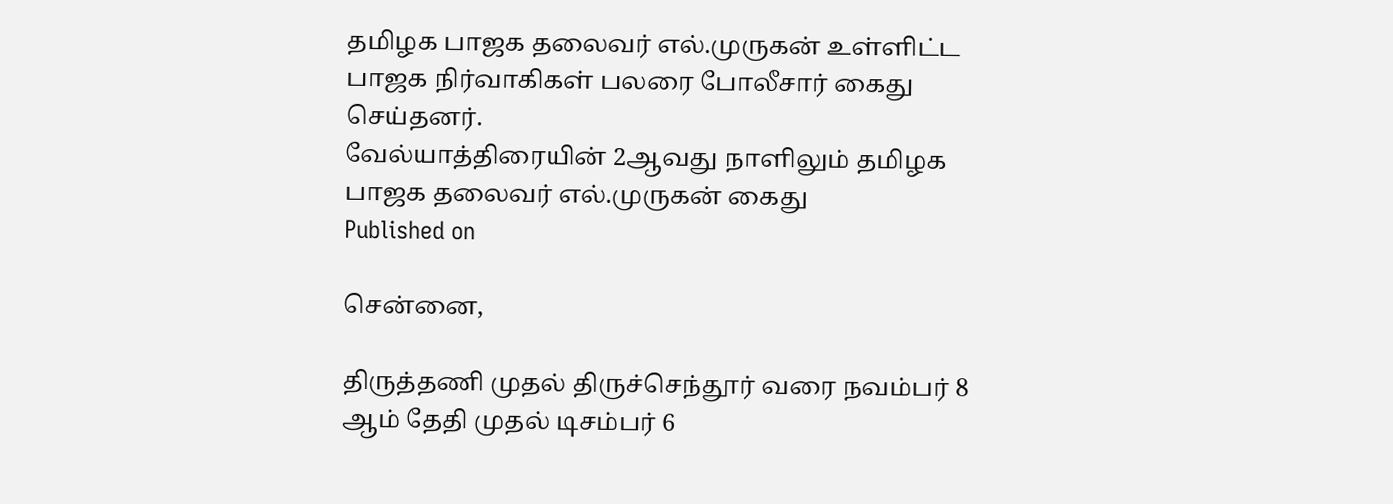தமிழக பாஜக தலைவர் எல்.முருகன் உள்ளிட்ட பாஜக நிர்வாகிகள் பலரை போலீசார் கைது செய்தனர்.
வேல்யாத்திரையின் 2ஆவது நாளிலும் தமிழக பாஜக தலைவர் எல்.முருகன் கைது
Published on

சென்னை,

திருத்தணி முதல் திருச்செந்தூர் வரை நவம்பர் 8 ஆம் தேதி முதல் டிசம்பர் 6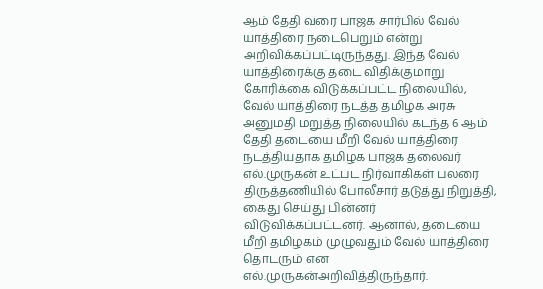ஆம் தேதி வரை பாஜக சார்பில் வேல் யாத்திரை நடைபெறும் என்று அறிவிக்கப்பட்டிருந்தது. இந்த வேல் யாத்திரைக்கு தடை விதிக்குமாறு கோரிக்கை விடுக்கப்பட்ட நிலையில், வேல் யாத்திரை நடத்த தமிழக அரசு அனுமதி மறுத்த நிலையில் கடந்த 6 ஆம் தேதி தடையை மீறி வேல் யாத்திரை நடத்தியதாக தமிழக பாஜக தலைவர் எல்.முருகன் உட்பட நிர்வாகிகள் பலரை திருத்தணியில் போலீசார் தடுத்து நிறுத்தி, கைது செய்து பின்னர் விடுவிக்கப்பட்டனர். ஆனால், தடையை மீறி தமிழகம் முழுவதும் வேல் யாத்திரை தொடரும் என எல்.முருகன்அறிவித்திருந்தார்.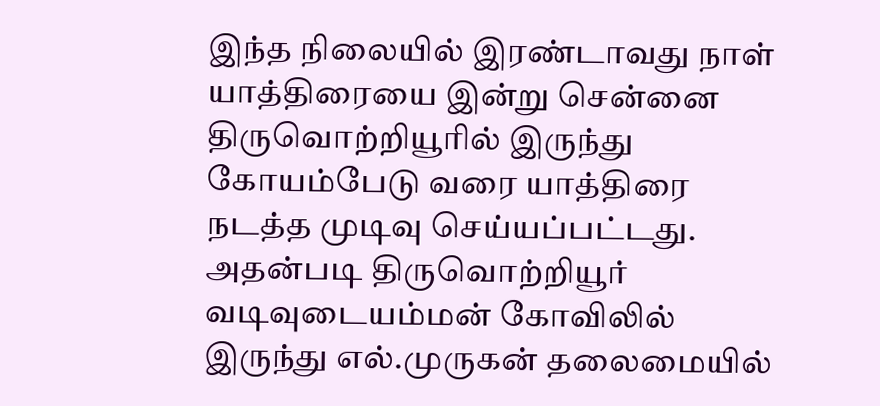இந்த நிலையில் இரண்டாவது நாள் யாத்திரையை இன்று சென்னை திருவொற்றியூரில் இருந்து கோயம்பேடு வரை யாத்திரை நடத்த முடிவு செய்யப்பட்டது. அதன்படி திருவொற்றியூர் வடிவுடையம்மன் கோவிலில் இருந்து எல்.முருகன் தலைமையில்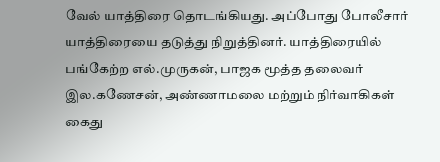வேல் யாத்திரை தொடங்கியது. அப்போது போலீசார் யாத்திரையை தடுத்து நிறுத்தினர். யாத்திரையில் பங்கேற்ற எல்.முருகன், பாஜக மூத்த தலைவர் இல.கணேசன், அண்ணாமலை மற்றும் நிர்வாகிகள் கைது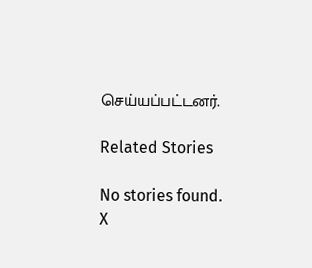செய்யப்பட்டனர்.

Related Stories

No stories found.
X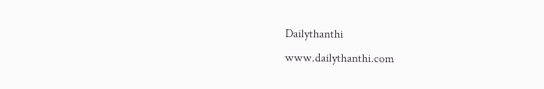Dailythanthi
www.dailythanthi.com